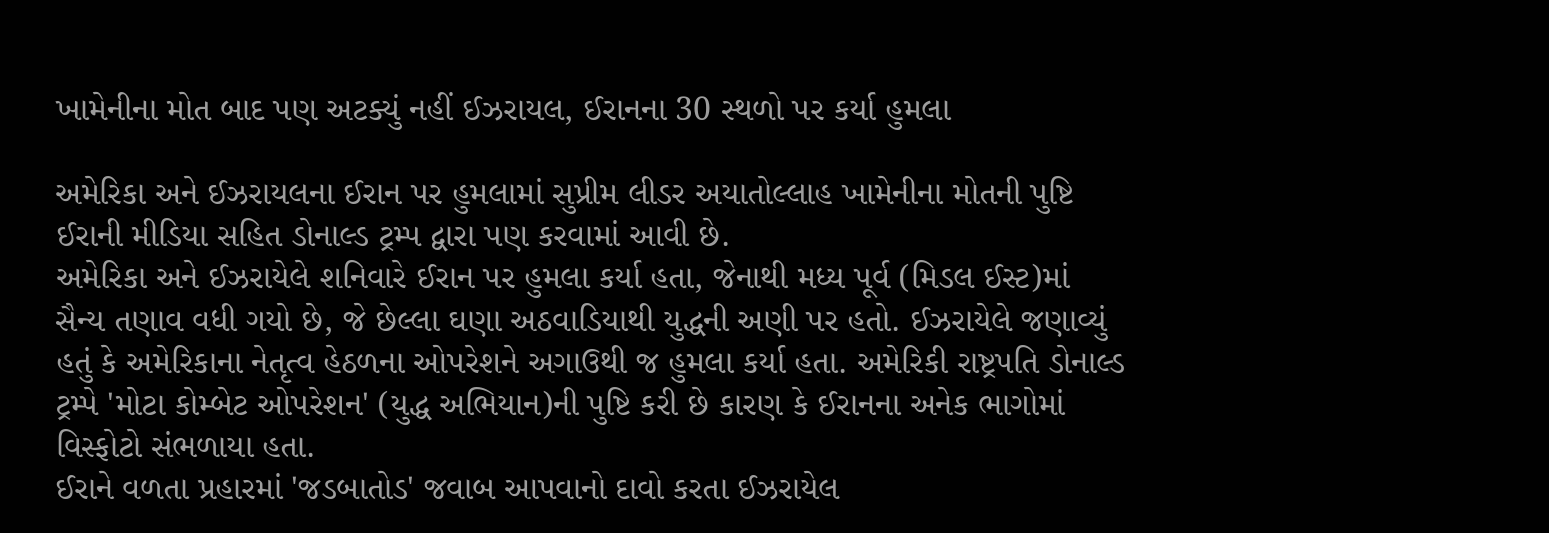ખામેનીના મોત બાદ પણ અટક્યું નહીં ઈઝરાયલ, ઈરાનના 30 સ્થળો પર કર્યા હુમલા

અમેરિકા અને ઈઝરાયલના ઈરાન પર હુમલામાં સુપ્રીમ લીડર અયાતોલ્લાહ ખામેનીના મોતની પુષ્ટિ ઈરાની મીડિયા સહિત ડોનાલ્ડ ટ્રમ્પ દ્વારા પણ કરવામાં આવી છે.
અમેરિકા અને ઈઝરાયેલે શનિવારે ઈરાન પર હુમલા કર્યા હતા, જેનાથી મધ્ય પૂર્વ (મિડલ ઈસ્ટ)માં સૈન્ય તણાવ વધી ગયો છે, જે છેલ્લા ઘણા અઠવાડિયાથી યુદ્ધની અણી પર હતો. ઈઝરાયેલે જણાવ્યું હતું કે અમેરિકાના નેતૃત્વ હેઠળના ઓપરેશને અગાઉથી જ હુમલા કર્યા હતા. અમેરિકી રાષ્ટ્રપતિ ડોનાલ્ડ ટ્રમ્પે 'મોટા કોમ્બેટ ઓપરેશન' (યુદ્ધ અભિયાન)ની પુષ્ટિ કરી છે કારણ કે ઈરાનના અનેક ભાગોમાં વિસ્ફોટો સંભળાયા હતા.
ઈરાને વળતા પ્રહારમાં 'જડબાતોડ' જવાબ આપવાનો દાવો કરતા ઈઝરાયેલ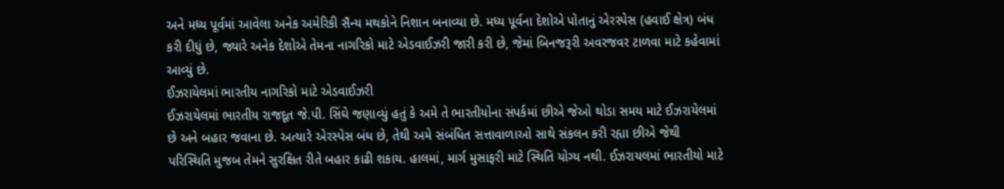અને મધ્ય પૂર્વમાં આવેલા અનેક અમેરિકી સૈન્ય મથકોને નિશાન બનાવ્યા છે. મધ્ય પૂર્વના દેશોએ પોતાનું એરસ્પેસ (હવાઈ ક્ષેત્ર) બંધ કરી દીધું છે, જ્યારે અનેક દેશોએ તેમના નાગરિકો માટે એડવાઈઝરી જારી કરી છે, જેમાં બિનજરૂરી અવરજવર ટાળવા માટે કહેવામાં આવ્યું છે.
ઈઝરાયેલમાં ભારતીય નાગરિકો માટે એડવાઈઝરી
ઈઝરાયેલમાં ભારતીય રાજદૂત જે.પી. સિંઘે જણાવ્યું હતું કે અમે તે ભારતીયોના સંપર્કમાં છીએ જેઓ થોડા સમય માટે ઈઝરાયેલમાં છે અને બહાર જવાના છે. અત્યારે એરસ્પેસ બંધ છે, તેથી અમે સંબંધિત સત્તાવાળાઓ સાથે સંકલન કરી રહ્યા છીએ જેથી પરિસ્થિતિ મુજબ તેમને સુરક્ષિત રીતે બહાર કાઢી શકાય. હાલમાં, માર્ગ મુસાફરી માટે સ્થિતિ યોગ્ય નથી. ઈઝરાયલમાં ભારતીયો માટે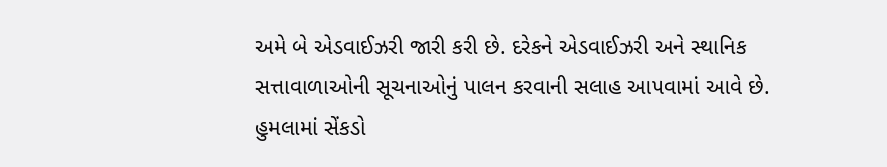અમે બે એડવાઈઝરી જારી કરી છે. દરેકને એડવાઈઝરી અને સ્થાનિક સત્તાવાળાઓની સૂચનાઓનું પાલન કરવાની સલાહ આપવામાં આવે છે.
હુમલામાં સેંકડો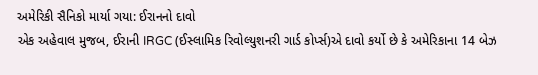અમેરિકી સૈનિકો માર્યા ગયા: ઈરાનનો દાવો
એક અહેવાલ મુજબ, ઈરાની IRGC (ઈસ્લામિક રિવોલ્યુશનરી ગાર્ડ કોર્પ્સ)એ દાવો કર્યો છે કે અમેરિકાના 14 બેઝ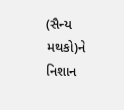(સૈન્ય મથકો)ને નિશાન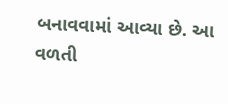બનાવવામાં આવ્યા છે. આ વળતી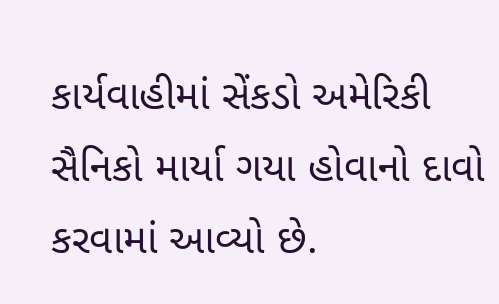કાર્યવાહીમાં સેંકડો અમેરિકી સૈનિકો માર્યા ગયા હોવાનો દાવો કરવામાં આવ્યો છે.